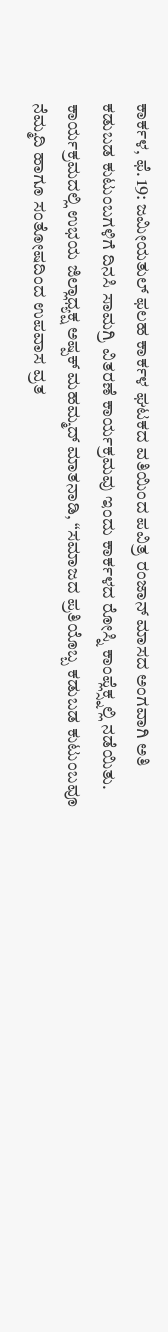ಕಾರ್ಕಳ, ಫೆ. 19: ಜಮೀಯತುಲ್ ಫಲಹ ಕಾರ್ಕಳ ಘಟಕದ ವತಿಯಿಂದ ಪವಿತ್ರ ರಂಜಾನ್ ಮಾಸದ ಅಂಗವಾಗಿ ಅತಿ ಕಡುಬಡ ಕುಟುಂಬಗಳಿಗೆ ದಿನಸಿ ಸಾಮಗ್ರಿ ವಿತರಣೆ ಕಾರ್ಯಕ್ರಮವು ಇಂದು ಕಾರ್ಕಳದ ರೋಸ್ನಿ ಕಾಂಪ್ಲೆಕ್ಸ್ನಲ್ಲಿ ನಡೆಯಿತು.
ಕಾರ್ಯಕ್ರಮದಲ್ಲಿ ಉಭಯ ಜಿಲ್ಲಾಧ್ಯಕ್ಷ ಅಷ್ಪಕ್ ಮಹಮ್ಮದ್ ಮಾತನಾಡಿ, “ಸಮಾಜದ ಪ್ರತಿಯೊಬ್ಬ ಕಡುಬಡ ಕುಟುಂಬವೂ ನೆಮ್ಮದಿ ಹಾಗೂ ಸಂತೋಷದಿಂದ ಉಪವಾಸ ವ್ರತ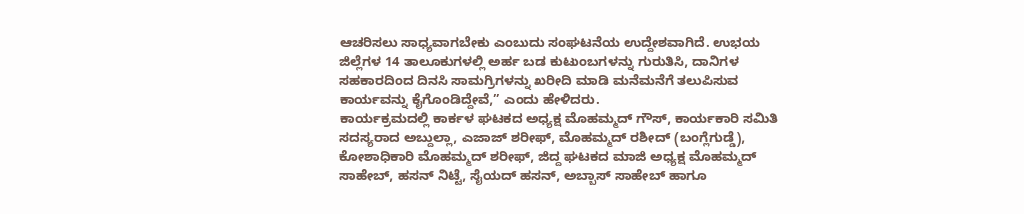ಆಚರಿಸಲು ಸಾಧ್ಯವಾಗಬೇಕು ಎಂಬುದು ಸಂಘಟನೆಯ ಉದ್ದೇಶವಾಗಿದೆ. ಉಭಯ ಜಿಲ್ಲೆಗಳ 14 ತಾಲೂಕುಗಳಲ್ಲಿ ಅರ್ಹ ಬಡ ಕುಟುಂಬಗಳನ್ನು ಗುರುತಿಸಿ, ದಾನಿಗಳ ಸಹಕಾರದಿಂದ ದಿನಸಿ ಸಾಮಗ್ರಿಗಳನ್ನು ಖರೀದಿ ಮಾಡಿ ಮನೆಮನೆಗೆ ತಲುಪಿಸುವ ಕಾರ್ಯವನ್ನು ಕೈಗೊಂಡಿದ್ದೇವೆ,” ಎಂದು ಹೇಳಿದರು.
ಕಾರ್ಯಕ್ರಮದಲ್ಲಿ ಕಾರ್ಕಳ ಘಟಕದ ಅಧ್ಯಕ್ಷ ಮೊಹಮ್ಮದ್ ಗೌಸ್, ಕಾರ್ಯಕಾರಿ ಸಮಿತಿ ಸದಸ್ಯರಾದ ಅಬ್ದುಲ್ಲಾ, ಎಜಾಜ್ ಶರೀಫ್, ಮೊಹಮ್ಮದ್ ರಶೀದ್ (ಬಂಗ್ಲೆಗುಡ್ಡೆ), ಕೋಶಾಧಿಕಾರಿ ಮೊಹಮ್ಮದ್ ಶರೀಫ್, ಜಿದ್ದ ಘಟಕದ ಮಾಜಿ ಅಧ್ಯಕ್ಷ ಮೊಹಮ್ಮದ್ ಸಾಹೇಬ್, ಹಸನ್ ನಿಟ್ಟೆ, ಸೈಯದ್ ಹಸನ್, ಅಬ್ಬಾಸ್ ಸಾಹೇಬ್ ಹಾಗೂ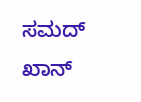ಸಮದ್ ಖಾನ್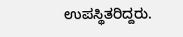ಉಪಸ್ಥಿತರಿದ್ದರು.